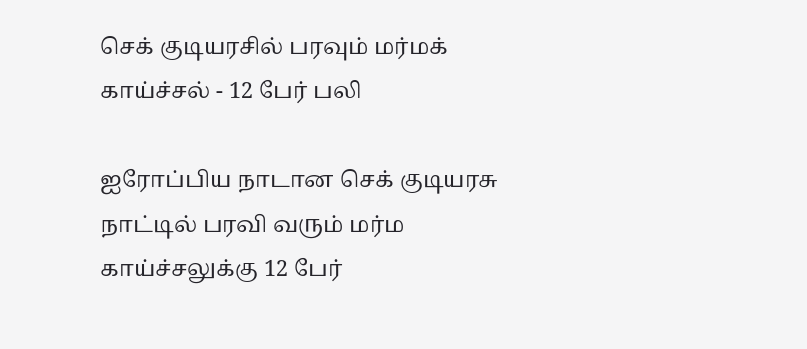செக் குடியரசில் பரவும் மர்மக் காய்ச்சல் - 12 பேர் பலி

ஐரோப்பிய நாடான செக் குடியரசு நாட்டில் பரவி வரும் மர்ம காய்ச்சலுக்கு 12 பேர்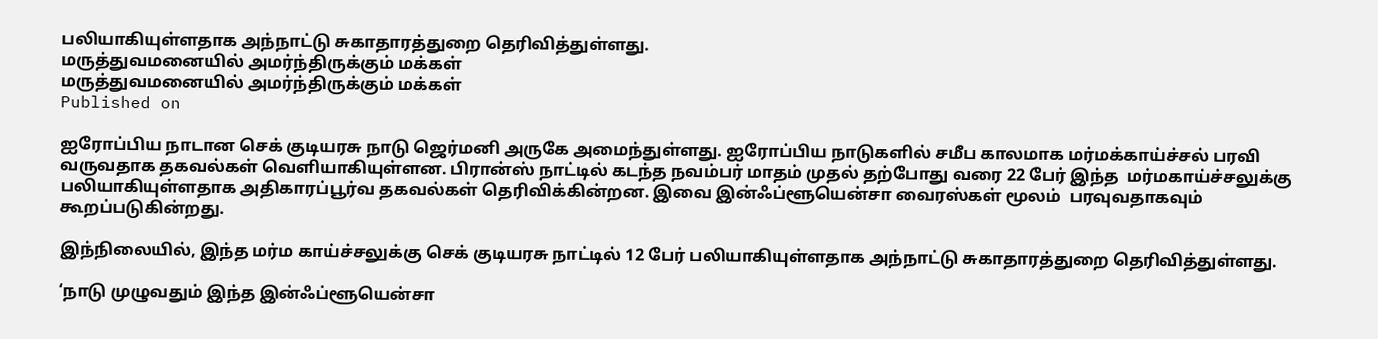பலியாகியுள்ளதாக அந்நாட்டு சுகாதாரத்துறை தெரிவித்துள்ளது.
மருத்துவமனையில் அமர்ந்திருக்கும் மக்கள்
மருத்துவமனையில் அமர்ந்திருக்கும் மக்கள்
Published on

ஐரோப்பிய நாடான செக் குடியரசு நாடு ஜெர்மனி அருகே அமைந்துள்ளது. ஐரோப்பிய நாடுகளில் சமீப காலமாக மர்மக்காய்ச்சல் பரவி  வருவதாக தகவல்கள் வெளியாகியுள்ளன. பிரான்ஸ் நாட்டில் கடந்த நவம்பர் மாதம் முதல் தற்போது வரை 22 பேர் இந்த  மர்மகாய்ச்சலுக்கு பலியாகியுள்ளதாக அதிகாரப்பூர்வ தகவல்கள் தெரிவிக்கின்றன. இவை இன்ஃப்ளூயென்சா வைரஸ்கள் மூலம்  பரவுவதாகவும் கூறப்படுகின்றது.

இந்நிலையில், இந்த மர்ம காய்ச்சலுக்கு செக் குடியரசு நாட்டில் 12 பேர் பலியாகியுள்ளதாக அந்நாட்டு சுகாதாரத்துறை தெரிவித்துள்ளது.

‘நாடு முழுவதும் இந்த இன்ஃப்ளூயென்சா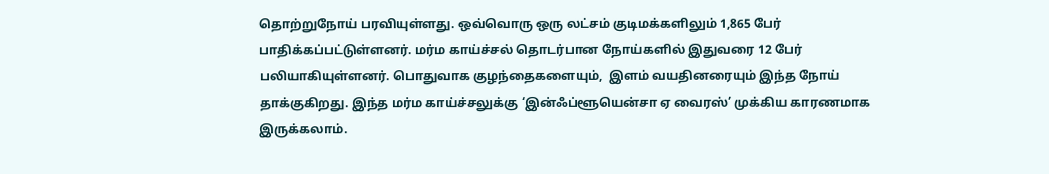தொற்றுநோய் பரவியுள்ளது. ஒவ்வொரு ஒரு லட்சம் குடிமக்களிலும் 1,865 பேர்  பாதிக்கப்பட்டுள்ளனர். மர்ம காய்ச்சல் தொடர்பான நோய்களில் இதுவரை 12 பேர் பலியாகியுள்ளனர். பொதுவாக குழந்தைகளையும்,  இளம் வயதினரையும் இந்த நோய் தாக்குகிறது. இந்த மர்ம காய்ச்சலுக்கு ‘இன்ஃப்ளூயென்சா ஏ வைரஸ்’ முக்கிய காரணமாக  இருக்கலாம்.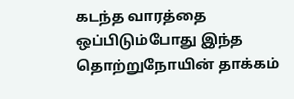கடந்த வாரத்தை ஒப்பிடும்போது இந்த தொற்றுநோயின் தாக்கம்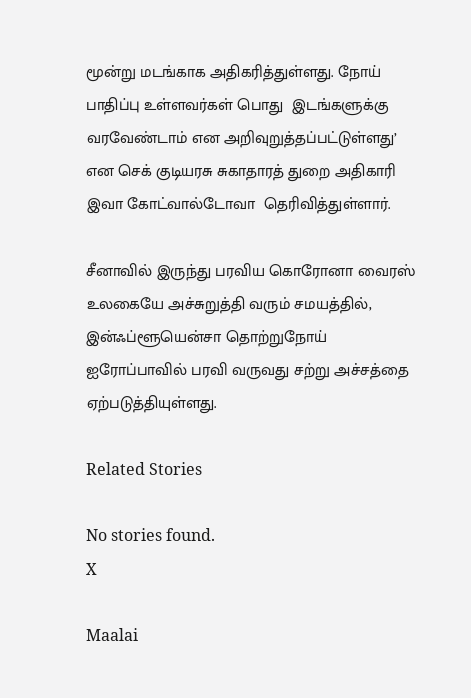மூன்று மடங்காக அதிகரித்துள்ளது. நோய் பாதிப்பு உள்ளவர்கள் பொது  இடங்களுக்கு வரவேண்டாம் என அறிவுறுத்தப்பட்டுள்ளது’ என செக் குடியரசு சுகாதாரத் துறை அதிகாரி இவா கோட்வால்டோவா  தெரிவித்துள்ளார்.

சீனாவில் இருந்து பரவிய கொரோனா வைரஸ் உலகையே அச்சுறுத்தி வரும் சமயத்தில், இன்ஃப்ளூயென்சா தொற்றுநோய்  ஐரோப்பாவில் பரவி வருவது சற்று அச்சத்தை ஏற்படுத்தியுள்ளது.

Related Stories

No stories found.
X

Maalai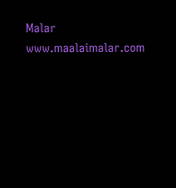Malar
www.maalaimalar.com